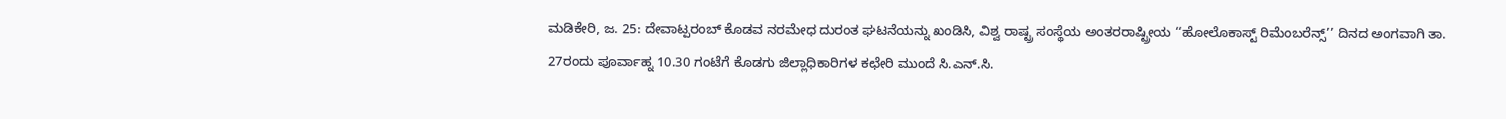ಮಡಿಕೇರಿ, ಜ. 25: ದೇವಾಟ್ಪರಂಬ್ ಕೊಡವ ನರಮೇಧ ದುರಂತ ಘಟನೆಯನ್ನು ಖಂಡಿಸಿ, ವಿಶ್ವ ರಾಷ್ಟ್ರ ಸಂಸ್ಥೆಯ ಅಂತರರಾಷ್ಟ್ರೀಯ ‘‘ಹೋಲೊಕಾಸ್ಟ್ ರಿಮೆಂಬರೆನ್ಸ್’’ ದಿನದ ಅಂಗವಾಗಿ ತಾ. 27ರಂದು ಪೂರ್ವಾಹ್ನ 10.30 ಗಂಟೆಗೆ ಕೊಡಗು ಜಿಲ್ಲಾಧಿಕಾರಿಗಳ ಕಛೇರಿ ಮುಂದೆ ಸಿ.ಎನ್.ಸಿ.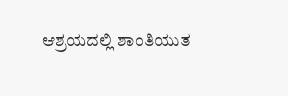ಆಶ್ರಯದಲ್ಲಿ ಶಾಂತಿಯುತ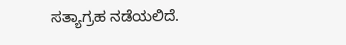ಸತ್ಯಾಗ್ರಹ ನಡೆಯಲಿದೆ.